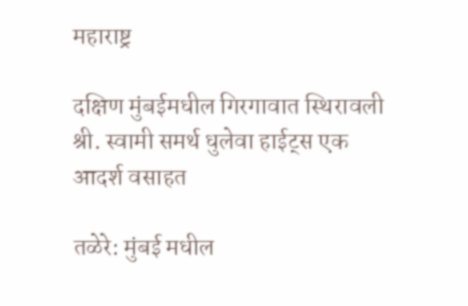महाराष्ट्र

दक्षिण मुंबईमधील गिरगावात स्थिरावली श्री. स्वामी समर्थ धुलेवा हाईट्स एक आदर्श वसाहत

तळेरे: मुंबई मधील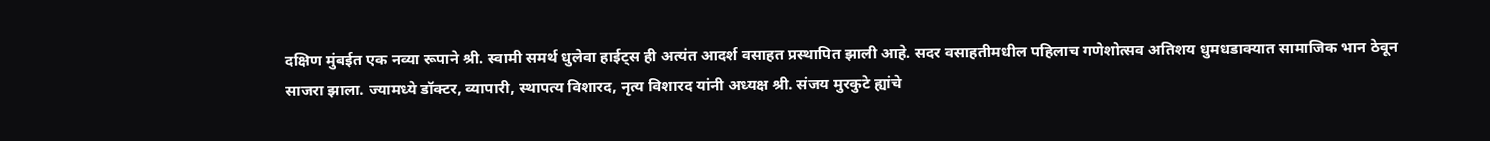दक्षिण मुंबईत एक नव्या रूपाने श्री. स्वामी समर्थ धुलेवा हाईट्स ही अत्यंत आदर्श वसाहत प्रस्थापित झाली आहे. सदर वसाहतीमधील पहिलाच गणेशोत्सव अतिशय धुमधडाक्यात सामाजिक भान ठेवून साजरा झाला. ज्यामध्ये डॉक्टर, व्यापारी, स्थापत्य विशारद, नृत्य विशारद यांनी अध्यक्ष श्री. संजय मुरकुटे ह्यांचे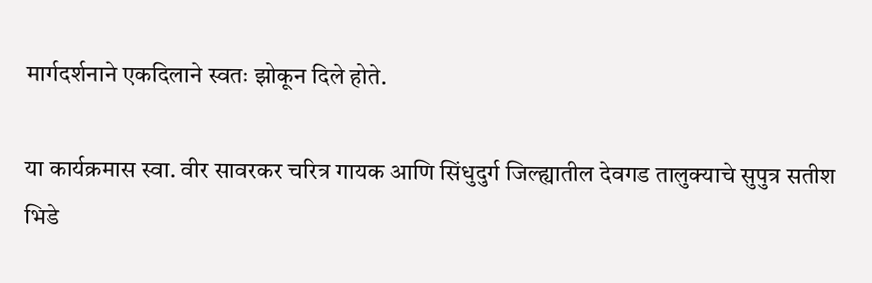मार्गदर्शनाने एकदिलाने स्वतः झोकून दिले होते.

या कार्यक्रमास स्वा. वीर सावरकर चरित्र गायक आणि सिंधुदुर्ग जिल्ह्यातील देवगड तालुक्याचे सुपुत्र सतीश भिडे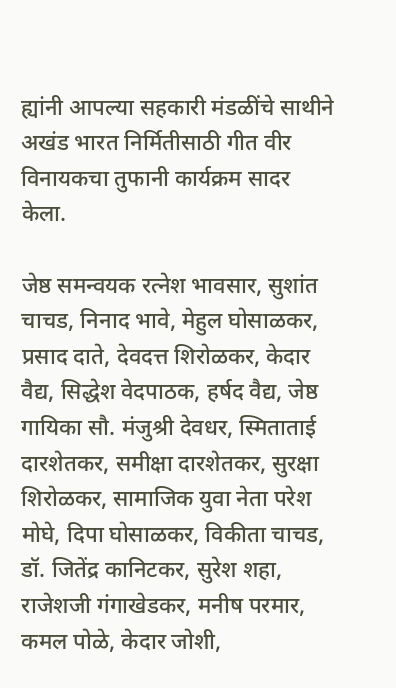ह्यांनी आपल्या सहकारी मंडळींचे साथीने अखंड भारत निर्मितीसाठी गीत वीर विनायकचा तुफानी कार्यक्रम सादर केला.

जेष्ठ समन्वयक रत्नेश भावसार, सुशांत चाचड, निनाद भावे, मेहुल घोसाळकर, प्रसाद दाते, देवदत्त शिरोळकर, केदार वैद्य, सिद्धेश वेदपाठक, हर्षद वैद्य, जेष्ठ गायिका सौ. मंजुश्री देवधर, स्मिताताई दारशेतकर, समीक्षा दारशेतकर, सुरक्षा शिरोळकर, सामाजिक युवा नेता परेश मोघे, दिपा घोसाळकर, विकीता चाचड, डॉ. जितेंद्र कानिटकर, सुरेश शहा, राजेशजी गंगाखेडकर, मनीष परमार, कमल पोळे, केदार जोशी,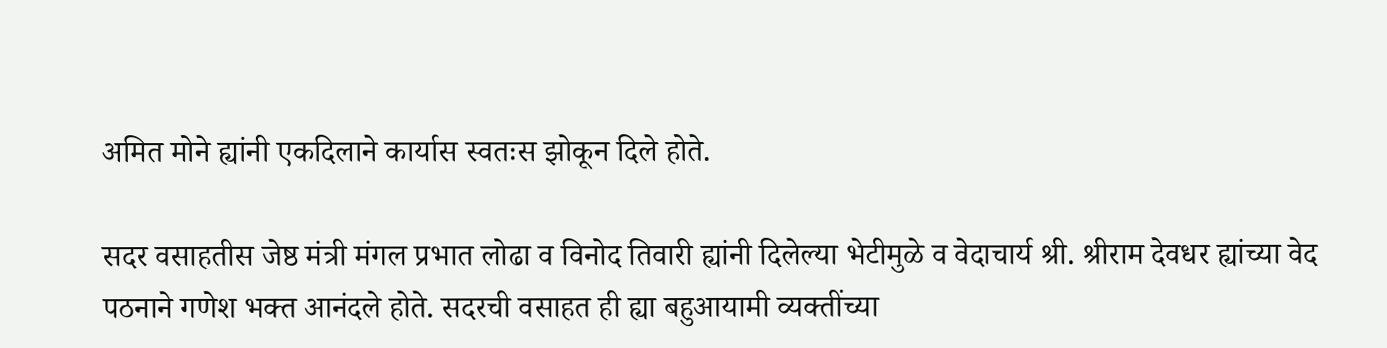अमित मोने ह्यांनी एकदिलाने कार्यास स्वतःस झोकून दिले होते.

सदर वसाहतीस जेष्ठ मंत्री मंगल प्रभात लोढा व विनोद तिवारी ह्यांनी दिलेल्या भेटीमुळे व वेदाचार्य श्री. श्रीराम देवधर ह्यांच्या वेद पठनाने गणेश भक्त आनंदले होते. सदरची वसाहत ही ह्या बहुआयामी व्यक्तींच्या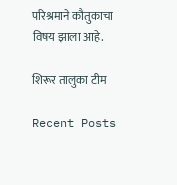परिश्रमाने कौतुकाचा विषय झाला आहे.

शिरूर तालुका टीम

Recent Posts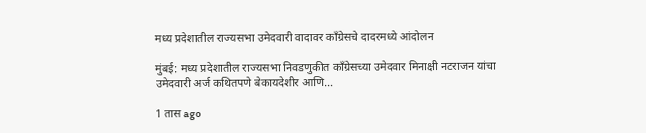मध्य प्रदेशातील राज्यसभा उमेदवारी वादावर काँग्रेसचे दादरमध्ये आंदोलन

मुंबई: मध्य प्रदेशातील राज्यसभा निवडणुकीत काँग्रेसच्या उमेदवार मिनाक्षी नटराजन यांचा उमेदवारी अर्ज कथितपणे बेकायदेशीर आणि…

1 तास ago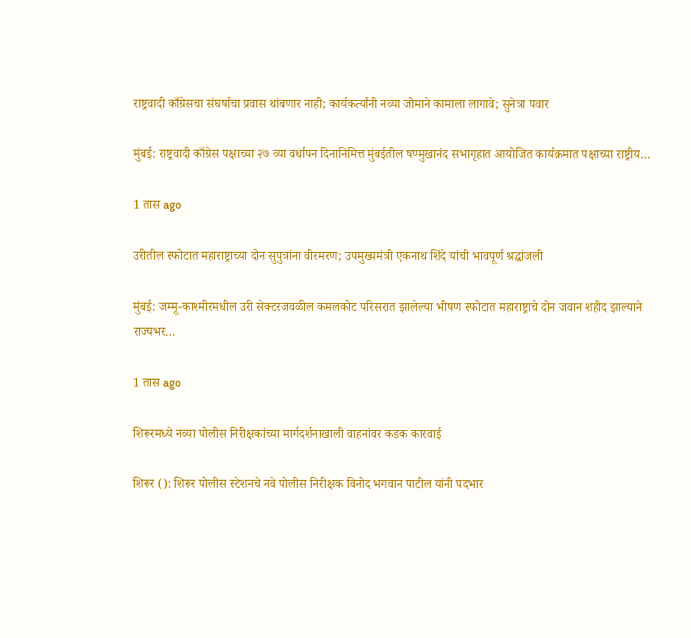राष्ट्रवादी काँग्रेसचा संघर्षाचा प्रवास थांबणार नाही; कार्यकर्त्यांनी नव्या जोमाने कामाला लागावे; सुनेत्रा पवार

मुंबई: राष्ट्रवादी काँग्रेस पक्षाच्या २७ व्या वर्धापन दिनानिमित्त मुंबईतील षण्मुखानंद सभागृहात आयोजित कार्यक्रमात पक्षाच्या राष्ट्रीय…

1 तास ago

उरीतील स्फोटात महाराष्ट्राच्या दोन सुपुत्रांना वीरमरण; उपमुख्यमंत्री एकनाथ शिंदे यांची भावपूर्ण श्रद्धांजली

मुंबई: जम्मू-काश्मीरमधील उरी सेक्टरजवळील कमलकोट परिसरात झालेल्या भीषण स्फोटात महाराष्ट्राचे दोन जवान शहीद झाल्याने राज्यभर…

1 तास ago

शिरूरमध्ये नव्या पोलीस निरीक्षकांच्या मार्गदर्शनाखाली वाहनांवर कडक कारवाई

शिरूर (): शिरूर पोलीस स्टेशनचे नवे पोलीस निरीक्षक विनोद भगवान पाटील यांनी पदभार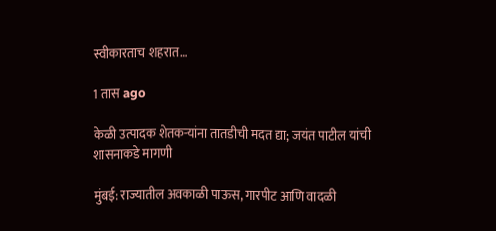स्वीकारताच शहरात…

1 तास ago

केळी उत्पादक शेतकऱ्यांना तातडीची मदत द्या; जयंत पाटील यांची शासनाकडे मागणी

मुंबई: राज्यातील अवकाळी पाऊस, गारपीट आणि वादळी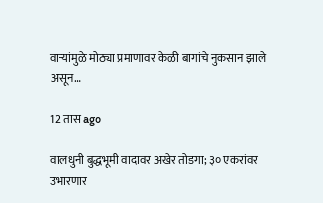वाऱ्यांमुळे मोठ्या प्रमाणावर केळी बागांचे नुकसान झाले असून…

12 तास ago

वालधुनी बुद्धभूमी वादावर अखेर तोडगा; ३० एकरांवर उभारणार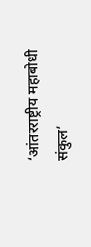‘आंतरराष्ट्रीय महाबोधी संकुल’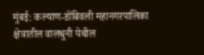मुंबई: कल्याण-डोंबिवली महानगरपालिका क्षेत्रातील वालधुनी येथील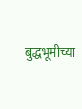बुद्धभूमीच्या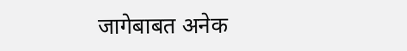जागेबाबत अनेक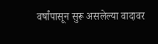वर्षांपासून सुरू असलेल्या वादावर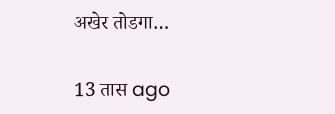अखेर तोडगा…

13 तास ago